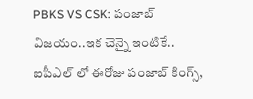PBKS VS CSK: పంజాబ్ విజయం..ఇక చెన్నై ఇంటికే..
ఐపీఎల్ లో ఈరోజు పంజాబ్ కింగ్స్,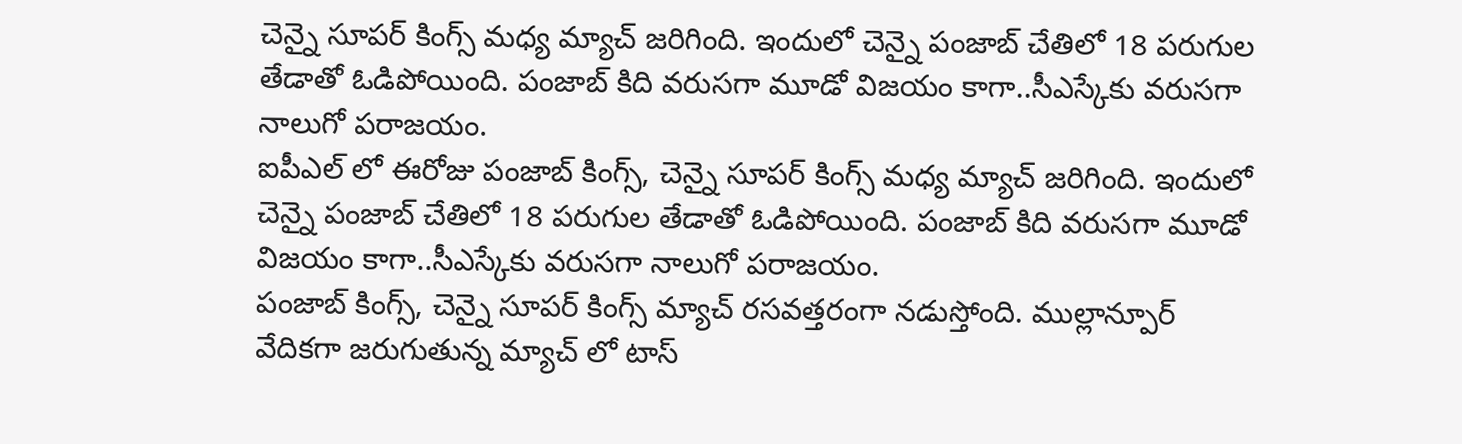చెన్నై సూపర్ కింగ్స్ మధ్య మ్యాచ్ జరిగింది. ఇందులో చెన్నై పంజాబ్ చేతిలో 18 పరుగుల తేడాతో ఓడిపోయింది. పంజాబ్ కిది వరుసగా మూడో విజయం కాగా..సీఎస్కేకు వరుసగా నాలుగో పరాజయం.
ఐపీఎల్ లో ఈరోజు పంజాబ్ కింగ్స్, చెన్నై సూపర్ కింగ్స్ మధ్య మ్యాచ్ జరిగింది. ఇందులో చెన్నై పంజాబ్ చేతిలో 18 పరుగుల తేడాతో ఓడిపోయింది. పంజాబ్ కిది వరుసగా మూడో విజయం కాగా..సీఎస్కేకు వరుసగా నాలుగో పరాజయం.
పంజాబ్ కింగ్స్, చెన్నై సూపర్ కింగ్స్ మ్యాచ్ రసవత్తరంగా నడుస్తోంది. ముల్లాన్పూర్ వేదికగా జరుగుతున్న మ్యాచ్ లో టాస్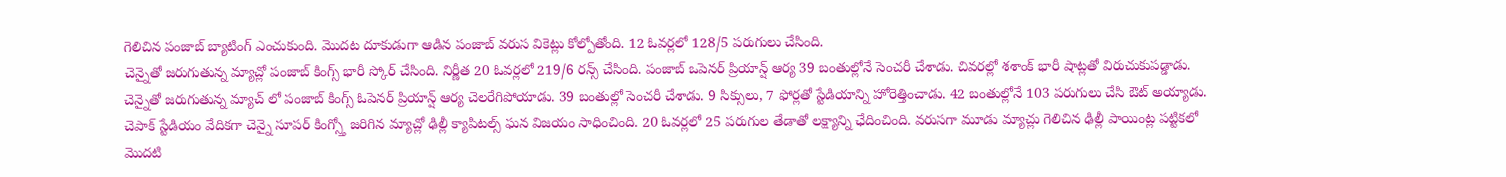గెలిచిన పంజాబ్ బ్యాటింగ్ ఎంచుకుంది. మొదట దూకుడుగా ఆడిన పంజాబ్ వరుస వికెట్లు కోల్పోతోంది. 12 ఓవర్లలో 128/5 పరుగులు చేసింది.
చెన్నైతో జరుగుతున్న మ్యాచ్లో పంజాబ్ కింగ్స్ భారీ స్కోర్ చేసింది. నిర్ణీత 20 ఓవర్లలో 219/6 రన్స్ చేసింది. పంజాబ్ ఒపెనర్ ప్రియాన్ష్ ఆర్య 39 బంతుల్లోనే సెంచరీ చేశాడు. చివరల్లో శశాంక్ భారీ షాట్లతో విరుచుకుపడ్డాడు.
చెన్నైతో జరుగుతున్న మ్యాచ్ లో పంజాబ్ కింగ్స్ ఓపెనర్ ప్రియాన్ష్ ఆర్య చెలరేగిపోయాడు. 39 బంతుల్లో సెంచరీ చేశాడు. 9 సిక్సులు, 7 ఫోర్లతో స్టేడియాన్ని హోరెత్తించాడు. 42 బంతుల్లోనే 103 పరుగులు చేసి ఔట్ అయ్యాడు.
చెపాక్ స్టేడియం వేదికగా చెన్నై సూపర్ కింగ్స్తో జరిగిన మ్యాచ్లో ఢిల్లీ క్యాపిటల్స్ ఘన విజయం సాధించింది. 20 ఓవర్లలో 25 పరుగుల తేడాతో లక్ష్యాన్ని ఛేదించింది. వరుసగా మూడు మ్యాచ్లు గెలిచిన ఢిల్లీ పాయింట్ల పట్టికలో మొదటి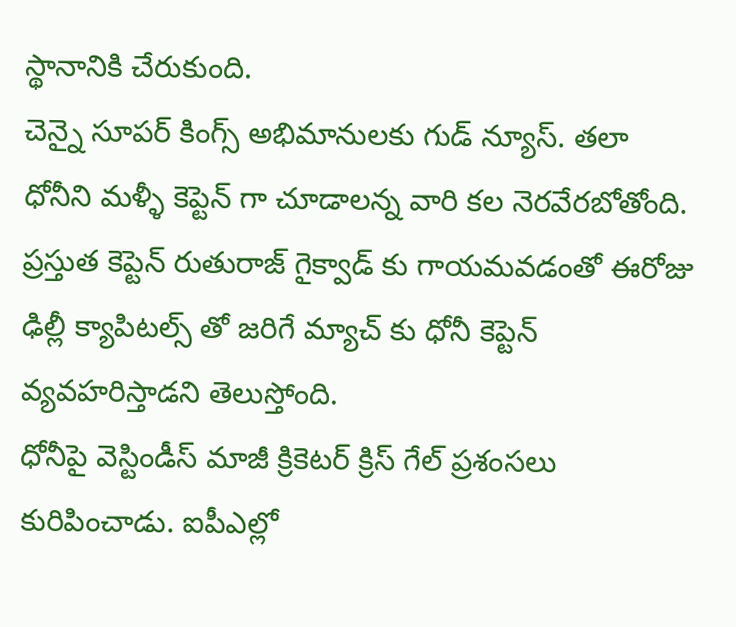స్థానానికి చేరుకుంది.
చెన్నై సూపర్ కింగ్స్ అభిమానులకు గుడ్ న్యూస్. తలా ధోనీని మళ్ళీ కెప్టెన్ గా చూడాలన్న వారి కల నెరవేరబోతోంది. ప్రస్తుత కెప్టెన్ రుతురాజ్ గైక్వాడ్ కు గాయమవడంతో ఈరోజు ఢిల్లీ క్యాపిటల్స్ తో జరిగే మ్యాచ్ కు ధోనీ కెప్టెన్ వ్యవహరిస్తాడని తెలుస్తోంది.
ధోనీపై వెస్టిండీస్ మాజీ క్రికెటర్ క్రిస్ గేల్ ప్రశంసలు కురిపించాడు. ఐపీఎల్లో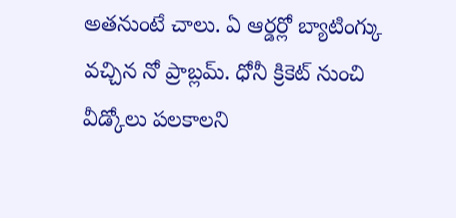అతనుంటే చాలు. ఏ ఆర్డర్లో బ్యాటింగ్కు వచ్చిన నో ప్రాబ్లమ్. ధోనీ క్రికెట్ నుంచి వీడ్కోలు పలకాలని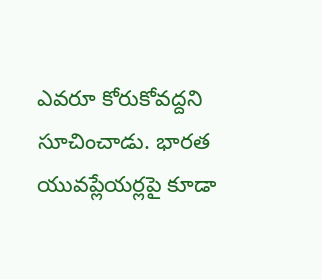ఎవరూ కోరుకోవద్దని సూచించాడు. భారత యువప్లేయర్లపై కూడా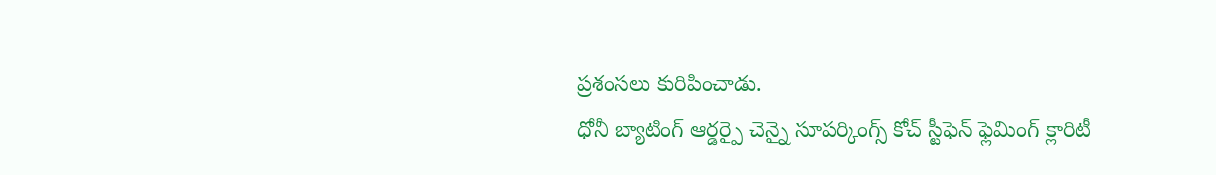ప్రశంసలు కురిపించాడు.
ధోనీ బ్యాటింగ్ ఆర్డర్పై చెన్నై సూపర్కింగ్స్ కోచ్ స్టీఫెన్ ఫ్లెమింగ్ క్లారిటీ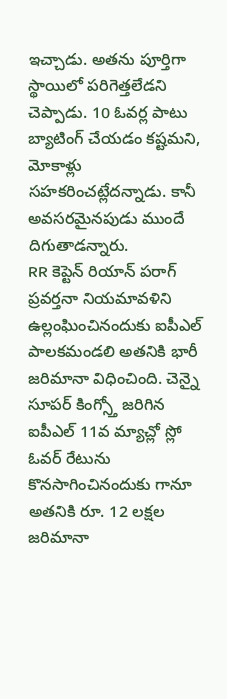ఇచ్చాడు. అతను పూర్తిగా స్థాయిలో పరిగెత్తలేడని చెప్పాడు. 10 ఓవర్ల పాటు బ్యాటింగ్ చేయడం కష్టమని, మోకాళ్లు సహకరించట్లేదన్నాడు. కానీ అవసరమైనపుడు ముందే దిగుతాడన్నారు.
RR కెప్టెన్ రియాన్ పరాగ్ ప్రవర్తనా నియమావళిని ఉల్లంఘించినందుకు ఐపీఎల్ పాలకమండలి అతనికి భారీ జరిమానా విధించింది. చెన్నై సూపర్ కింగ్స్తో జరిగిన ఐపీఎల్ 11వ మ్యాచ్లో స్లో ఓవర్ రేటును కొనసాగించినందుకు గానూ అతనికి రూ. 12 లక్షల జరిమానా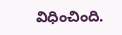విధించింది.